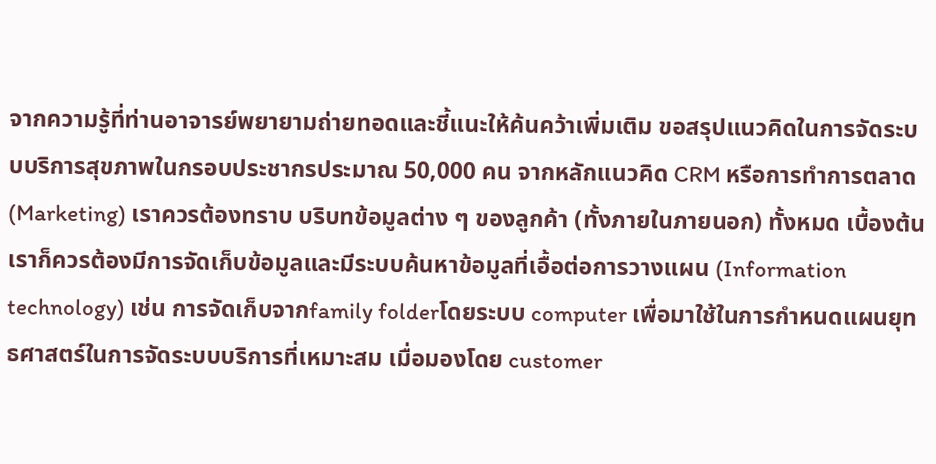จากความรู้ที่ท่านอาจารย์พยายามถ่ายทอดและชี้แนะให้ค้นคว้าเพิ่มเติม ขอสรุปแนวคิดในการจัดระบบบริการสุขภาพในกรอบประชากรประมาณ 50,000 คน จากหลักแนวคิด CRM หรือการทำการตลาด (Marketing) เราควรต้องทราบ บริบทข้อมูลต่าง ๆ ของลูกค้า (ทั้งภายในภายนอก) ทั้งหมด เบื้องต้นเราก็ควรต้องมีการจัดเก็บข้อมูลและมีระบบค้นหาข้อมูลที่เอื้อต่อการวางแผน (Information technology) เช่น การจัดเก็บจากfamily folderโดยระบบ computer เพื่อมาใช้ในการกำหนดแผนยุทธศาสตร์ในการจัดระบบบริการที่เหมาะสม เมื่อมองโดย customer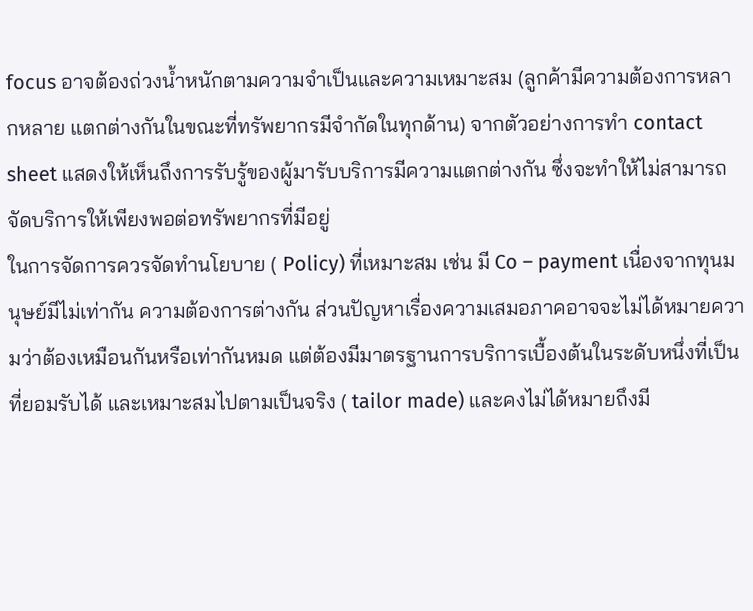focus อาจต้องถ่วงน้ำหนักตามความจำเป็นและความเหมาะสม (ลูกค้ามีความต้องการหลากหลาย แตกต่างกันในขณะที่ทรัพยากรมีจำกัดในทุกด้าน) จากตัวอย่างการทำ contact sheet แสดงให้เห็นถึงการรับรู้ของผู้มารับบริการมีความแตกต่างกัน ซึ่งจะทำให้ไม่สามารถจัดบริการให้เพียงพอต่อทรัพยากรที่มีอยู่
ในการจัดการควรจัดทำนโยบาย ( Policy) ที่เหมาะสม เช่น มี Co – payment เนื่องจากทุนมนุษย์มีไม่เท่ากัน ความต้องการต่างกัน ส่วนปัญหาเรื่องความเสมอภาคอาจจะไม่ได้หมายความว่าต้องเหมือนกันหรือเท่ากันหมด แต่ต้องมีมาตรฐานการบริการเบื้องต้นในระดับหนึ่งที่เป็นที่ยอมรับได้ และเหมาะสมไปตามเป็นจริง ( tailor made) และคงไม่ได้หมายถึงมี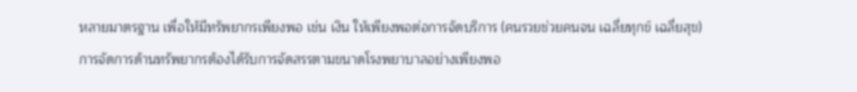หลายมาตรฐาน เพื่อให้มีทรัพยากรเพียงพอ เช่น เงิน ให้เพียงพอต่อการจัดบริการ (คนรวยช่วยคนจน เฉลี่ยทุกข์ เฉลี่ยสุข)
การจัดการด้านทรัพยากรต้องได้รับการจัดสรรตามขนาดโรงพยาบาลอย่างเพียงพอ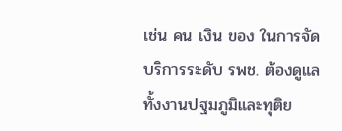เช่น คน เงิน ของ ในการจัดบริการระดับ รพช. ต้องดูแลทั้งงานปฐมภูมิและทุติย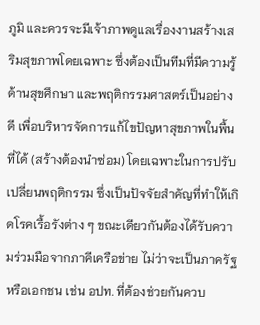ภูมิ และควรจะมีเจ้าภาพดูแลเรื่องงานสร้างเสริมสุขภาพโดยเฉพาะ ซึ่งต้องเป็นทีมที่มีความรู้ด้านสุขศึกษา และพฤติกรรมศาสตร์เป็นอย่างดี เพื่อบริหารจัดการแก้ไขปัญหาสุขภาพในพื้นที่ได้ (สร้างต้องนำซ่อม) โดยเฉพาะในการปรับเปลี่ยนพฤติกรรม ซึ่งเป็นปัจจัยสำคัญที่ทำให้เกิดโรคเรื้อรังต่าง ๆ ขณะเดียวกันต้องได้รับความร่วมมือจากภาคีเครือข่าย ไม่ว่าจะเป็นภาครัฐหรือเอกชน เช่น อปท. ที่ต้องช่วยกันควบ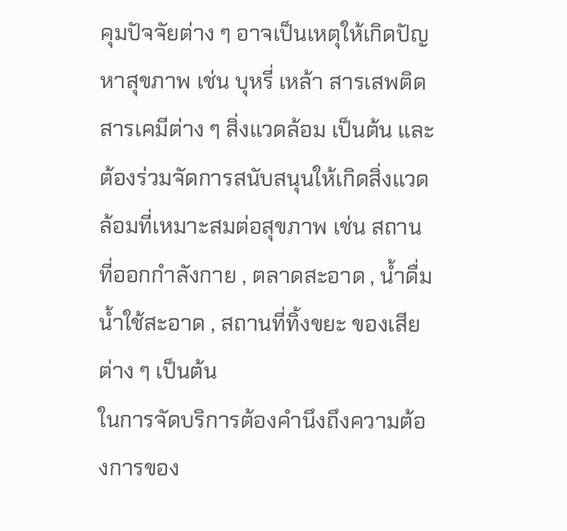คุมปัจจัยต่าง ๆ อาจเป็นเหตุให้เกิดปัญหาสุขภาพ เช่น บุหรี่ เหล้า สารเสพติด สารเคมีต่าง ๆ สิ่งแวดล้อม เป็นต้น และต้องร่วมจัดการสนับสนุนให้เกิดสิ่งแวดล้อมที่เหมาะสมต่อสุขภาพ เช่น สถานที่ออกกำลังกาย , ตลาดสะอาด , น้ำดื่มน้ำใช้สะอาด , สถานที่ทิ้งขยะ ของเสียต่าง ๆ เป็นต้น
ในการจัดบริการต้องคำนึงถึงความต้องการของ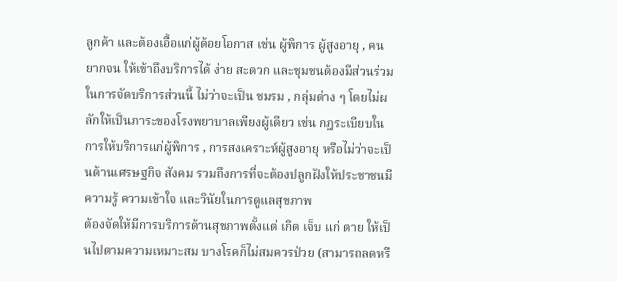ลูกค้า และต้องเอื้อแก่ผู้ด้อยโอกาส เช่น ผู้พิการ ผู้สูงอายุ , คนยากจน ให้เข้าถึงบริการได้ ง่าย สะดวก และชุมชนต้องมีส่วนร่วมในการจัดบริการส่วนนี้ ไม่ว่าจะเป็น ชมรม , กลุ่มต่าง ๆ โดยไม่ผลักให้เป็นภาระของโรงพยาบาลเพียงผู้เดียว เช่น กฎระเบียบในการให้บริการแก่ผู้พิการ , การสงเคราะห์ผู้สูงอายุ หรือไม่ว่าจะเป็นด้านเศรษฐกิจ สังคม รวมถึงการที่จะต้องปลูกฝังให้ประชาชนมีความรู้ ความเข้าใจ และวินัยในการดูแลสุขภาพ
ต้องจัดให้มีการบริการด้านสุขภาพตั้งแต่ เกิด เจ็บ แก่ ตาย ให้เป็นไปตามความเหมาะสม บางโรคก็ไม่สมควรป่วย (สามารถลดหรื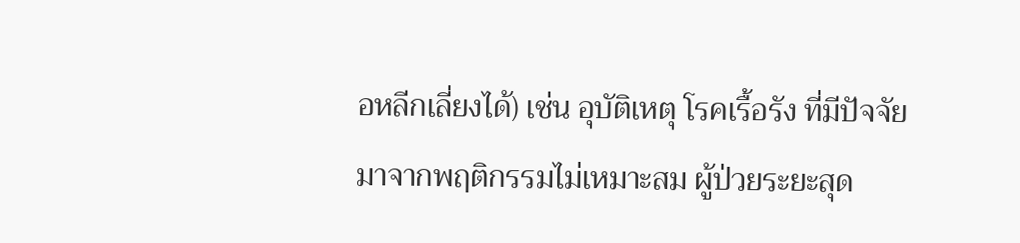อหลีกเลี่ยงได้) เช่น อุบัติเหตุ โรคเรื้อรัง ที่มีปัจจัยมาจากพฤติกรรมไม่เหมาะสม ผู้ป่วยระยะสุด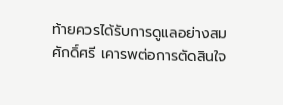ท้ายควรได้รับการดูแลอย่างสมศักดิ์ศรี เคารพต่อการตัดสินใจ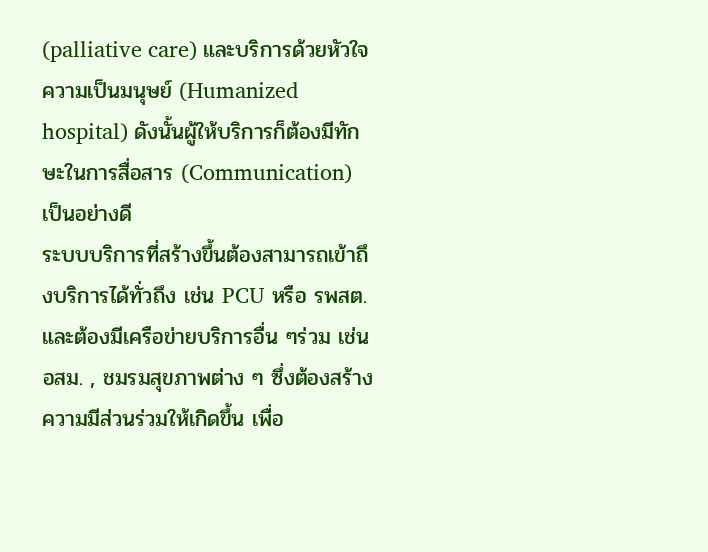(palliative care) และบริการด้วยหัวใจความเป็นมนุษย์ (Humanized hospital) ดังนั้นผู้ให้บริการก็ต้องมีทักษะในการสื่อสาร (Communication) เป็นอย่างดี
ระบบบริการที่สร้างขึ้นต้องสามารถเข้าถึงบริการได้ทั่วถึง เช่น PCU หรือ รพสต. และต้องมีเครือข่ายบริการอื่น ๆร่วม เช่น อสม. , ชมรมสุขภาพต่าง ๆ ซึ่งต้องสร้างความมีส่วนร่วมให้เกิดขึ้น เพื่อ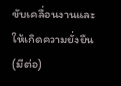ขับเคลื่อนงานและให้เกิดความยั่งยืน
(มีต่อ)